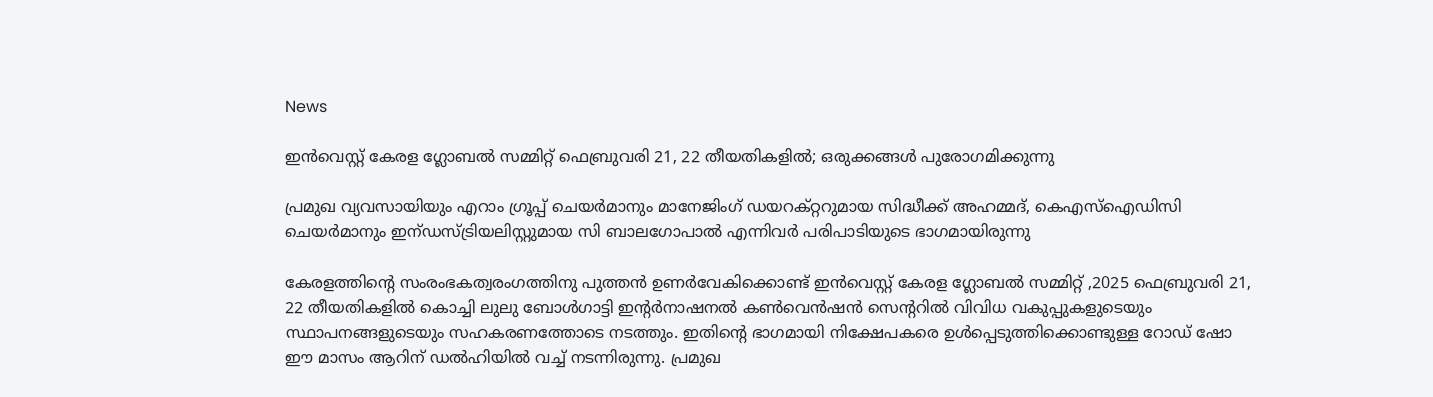News

ഇന്‍വെസ്റ്റ് കേരള ഗ്ലോബല്‍ സമ്മിറ്റ് ഫെബ്രുവരി 21, 22 തീയതികളില്‍; ഒരുക്കങ്ങള്‍ പുരോഗമിക്കുന്നു

പ്രമുഖ വ്യവസായിയും എറാം ഗ്രൂപ്പ് ചെയര്‍മാനും മാനേജിംഗ് ഡയറക്റ്ററുമായ സിദ്ധീക്ക് അഹമ്മദ്, കെഎസ്ഐഡിസി ചെയര്‍മാനും ഇന്ഡസ്ട്രിയലിസ്റ്റുമായ സി ബാലഗോപാല്‍ എന്നിവര്‍ പരിപാടിയുടെ ഭാഗമായിരുന്നു

കേരളത്തിന്റെ സംരംഭകത്വരംഗത്തിനു പുത്തന്‍ ഉണര്‍വേകിക്കൊണ്ട് ഇന്‍വെസ്റ്റ് കേരള ഗ്ലോബല്‍ സമ്മിറ്റ് ,2025 ഫെബ്രുവരി 21, 22 തീയതികളില്‍ കൊച്ചി ലുലു ബോള്‍ഗാട്ടി ഇന്റര്‍നാഷനല്‍ കണ്‍വെന്‍ഷന്‍ സെന്ററില്‍ വിവിധ വകുപ്പുകളുടെയും സ്ഥാപനങ്ങളുടെയും സഹകരണത്തോടെ നടത്തും. ഇതിന്റെ ഭാഗമായി നിക്ഷേപകരെ ഉള്‍പ്പെടുത്തിക്കൊണ്ടുള്ള റോഡ് ഷോ ഈ മാസം ആറിന് ഡല്‍ഹിയില്‍ വച്ച് നടന്നിരുന്നു. പ്രമുഖ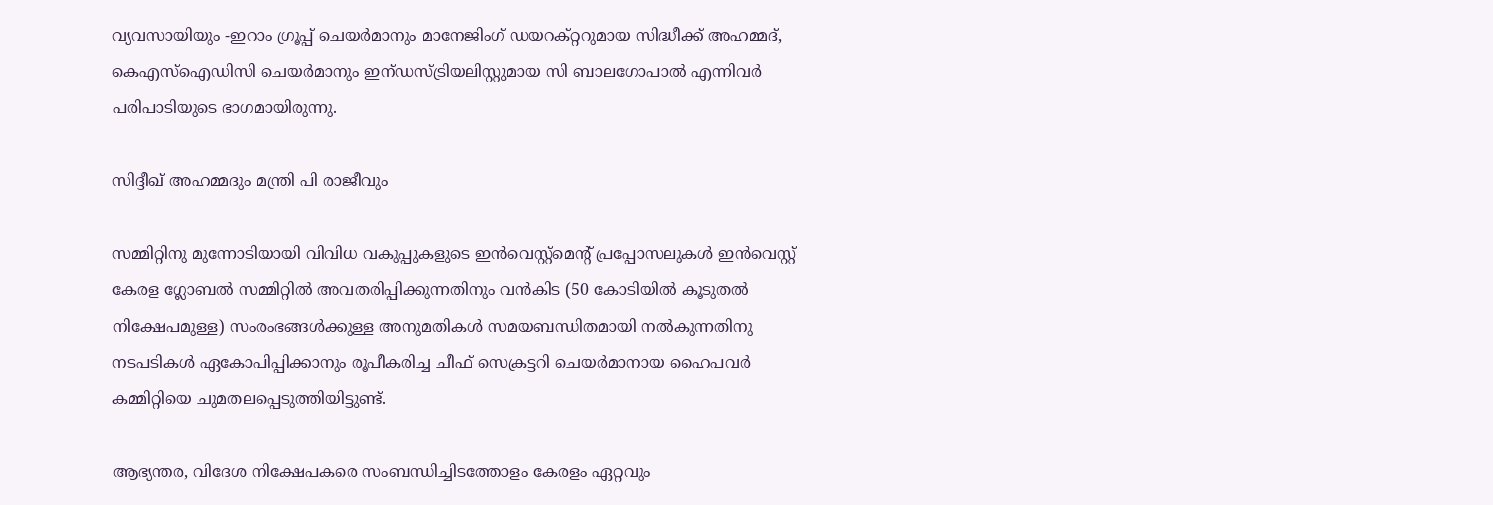വ്യവസായിയും -ഇറാം ഗ്രൂപ്പ് ചെയര്‍മാനും മാനേജിംഗ് ഡയറക്റ്ററുമായ സിദ്ധീക്ക് അഹമ്മദ്, കെഎസ്ഐഡിസി ചെയര്‍മാനും ഇന്ഡസ്ട്രിയലിസ്റ്റുമായ സി ബാലഗോപാല്‍ എന്നിവര്‍ പരിപാടിയുടെ ഭാഗമായിരുന്നു.

സിദ്ദീഖ് അഹമ്മദും മന്ത്രി പി രാജീവും

സമ്മിറ്റിനു മുന്നോടിയായി വിവിധ വകുപ്പുകളുടെ ഇന്‍വെസ്റ്റ്മെന്റ് പ്രപ്പോസലുകള്‍ ഇന്‍വെസ്റ്റ് കേരള ഗ്ലോബല്‍ സമ്മിറ്റില്‍ അവതരിപ്പിക്കുന്നതിനും വന്‍കിട (50 കോടിയില്‍ കൂടുതല്‍ നിക്ഷേപമുള്ള) സംരംഭങ്ങള്‍ക്കുള്ള അനുമതികള്‍ സമയബന്ധിതമായി നല്‍കുന്നതിനു നടപടികള്‍ ഏകോപിപ്പിക്കാനും രൂപീകരിച്ച ചീഫ് സെക്രട്ടറി ചെയര്‍മാനായ ഹൈപവര്‍ കമ്മിറ്റിയെ ചുമതലപ്പെടുത്തിയിട്ടുണ്ട്.

ആഭ്യന്തര, വിദേശ നിക്ഷേപകരെ സംബന്ധിച്ചിടത്തോളം കേരളം ഏറ്റവും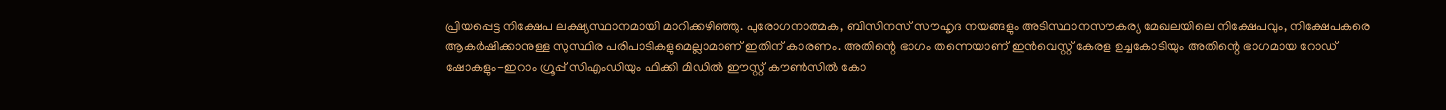പ്രിയപ്പെട്ട നിക്ഷേപ ലക്ഷ്യസ്ഥാനമായി മാറിക്കഴിഞ്ഞു. പുരോഗനാത്മക, ബിസിനസ് സൗഹൃദ നയങ്ങളും അടിസ്ഥാനസൗകര്യ മേഖലയിലെ നിക്ഷേപവും, നിക്ഷേപകരെ ആകര്‍ഷിക്കാനുള്ള സുസ്ഥിര പരിപാടികളുമെല്ലാമാണ് ഇതിന് കാരണം. അതിന്റെ ഭാഗം തന്നെയാണ് ഇന്‍വെസ്റ്റ് കേരള ഉച്ചകോടിയും അതിന്റെ ഭാഗമായ റോഡ് ഷോകളും-ഇറാം ഗ്രൂപ്പ് സിഎംഡിയും ഫിക്കി മിഡില്‍ ഈസ്റ്റ് കൗണ്‍സില്‍ കോ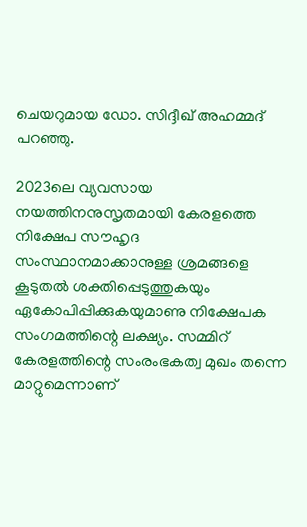ചെയറുമായ ഡോ. സിദ്ദീഖ് അഹമ്മദ് പറഞ്ഞു.

2023ലെ വ്യവസായ നയത്തിനനുസൃതമായി കേരളത്തെ നിക്ഷേപ സൗഹൃദ സംസ്ഥാനമാക്കാനുള്ള ശ്രമങ്ങളെ കൂടുതല്‍ ശക്തിപ്പെടുത്തുകയും ഏകോപിപ്പിക്കുകയുമാണു നിക്ഷേപക സംഗമത്തിന്റെ ലക്ഷ്യം. സമ്മിറ് കേരളത്തിന്റെ സംരംഭകത്വ മുഖം തന്നെ മാറ്റുമെന്നാണ്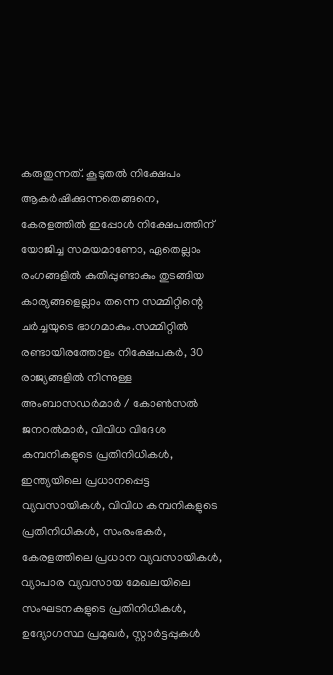കരുതുന്നത്. കൂടുതല്‍ നിക്ഷേപം ആകര്‍ഷിക്കുന്നതെങ്ങനെ, കേരളത്തില്‍ ഇപ്പോള്‍ നിക്ഷേപത്തിന് യോജിച്ച സമയമാണോ, ഏതെല്ലാം രംഗങ്ങളില്‍ കുതിപ്പുണ്ടാകും തുടങ്ങിയ കാര്യങ്ങളെല്ലാം തന്നെ സമ്മിറ്റിന്റെ ചര്‍ച്ചയുടെ ഭാഗമാകും.സമ്മിറ്റില്‍ രണ്ടായിരത്തോളം നിക്ഷേപകര്‍, 30 രാജ്യങ്ങളില്‍ നിന്നുള്ള അംബാസഡര്‍മാര്‍ / കോണ്‍സല്‍ ജനറല്‍മാര്‍, വിവിധ വിദേശ കമ്പനികളുടെ പ്രതിനിധികള്‍, ഇന്ത്യയിലെ പ്രധാനപ്പെട്ട വ്യവസായികള്‍, വിവിധ കമ്പനികളുടെ പ്രതിനിധികള്‍, സംരംഭകര്‍, കേരളത്തിലെ പ്രധാന വ്യവസായികള്‍, വ്യാപാര വ്യവസായ മേഖലയിലെ സംഘടനകളുടെ പ്രതിനിധികള്‍, ഉദ്യോഗസ്ഥ പ്രമുഖര്‍, സ്റ്റാര്‍ട്ടപ്പുകള്‍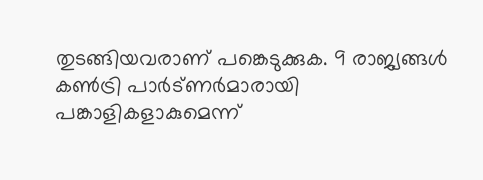തുടങ്ങിയവരാണ് പങ്കെടുക്കുക. 9 രാജ്യങ്ങള്‍ കണ്‍ട്രി പാര്‍ട്ണര്‍മാരായി പങ്കാളികളാകുമെന്ന്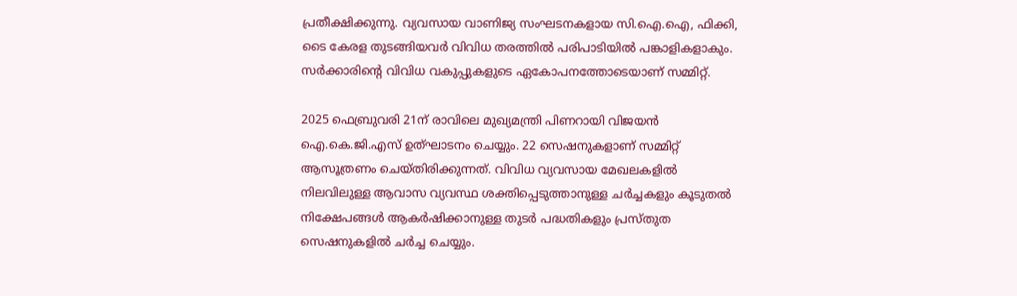പ്രതീക്ഷിക്കുന്നു. വ്യവസായ വാണിജ്യ സംഘടനകളായ സി.ഐ.ഐ, ഫിക്കി, ടൈ കേരള തുടങ്ങിയവര്‍ വിവിധ തരത്തില്‍ പരിപാടിയില്‍ പങ്കാളികളാകും. സര്‍ക്കാരിന്റെ വിവിധ വകുപ്പുകളുടെ ഏകോപനത്തോടെയാണ് സമ്മിറ്റ്.

2025 ഫെബ്രുവരി 21ന് രാവിലെ മുഖ്യമന്ത്രി പിണറായി വിജയന്‍ ഐ.കെ.ജി.എസ് ഉത്ഘാടനം ചെയ്യും. 22 സെഷനുകളാണ് സമ്മിറ്റ് ആസൂത്രണം ചെയ്തിരിക്കുന്നത്. വിവിധ വ്യവസായ മേഖലകളില്‍ നിലവിലുള്ള ആവാസ വ്യവസ്ഥ ശക്തിപ്പെടുത്താനുള്ള ചര്‍ച്ചകളും കൂടുതല്‍ നിക്ഷേപങ്ങള്‍ ആകര്‍ഷിക്കാനുള്ള തുടര്‍ പദ്ധതികളും പ്രസ്തുത സെഷനുകളില്‍ ചര്‍ച്ച ചെയ്യും.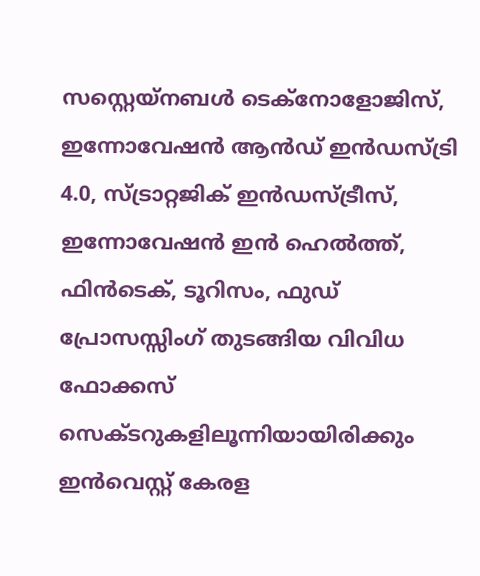സസ്റ്റെയ്നബള്‍ ടെക്‌നോളോജിസ്, ഇന്നോവേഷന്‍ ആന്‍ഡ് ഇന്‍ഡസ്ട്രി 4.0, സ്ട്രാറ്റജിക് ഇന്‍ഡസ്ട്രീസ്, ഇന്നോവേഷന്‍ ഇന്‍ ഹെല്‍ത്ത്, ഫിന്‍ടെക്, ടൂറിസം, ഫുഡ് പ്രോസസ്സിംഗ് തുടങ്ങിയ വിവിധ ഫോക്കസ് സെക്ടറുകളിലൂന്നിയായിരിക്കും ഇന്‍വെസ്റ്റ് കേരള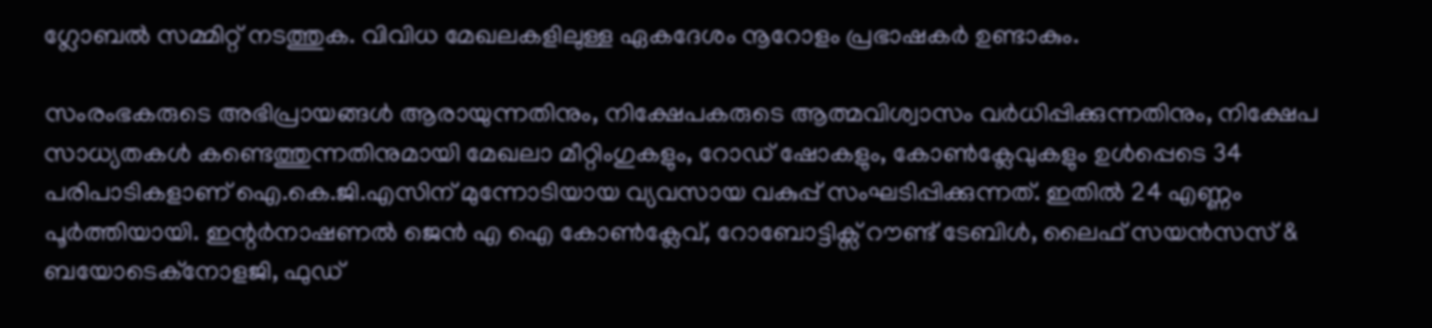ഗ്ലോബല്‍ സമ്മിറ്റ് നടത്തുക. വിവിധ മേഖലകളിലുള്ള ഏകദേശം നൂറോളം പ്രഭാഷകര്‍ ഉണ്ടാകും.

സംരംഭകരുടെ അഭിപ്രായങ്ങള്‍ ആരായുന്നതിനും, നിക്ഷേപകരുടെ ആത്മവിശ്വാസം വര്‍ധിപ്പിക്കുന്നതിനും, നിക്ഷേപ സാധ്യതകള്‍ കണ്ടെത്തുന്നതിനുമായി മേഖലാ മീറ്റിംഗുകളും, റോഡ് ഷോകളും, കോണ്‍ക്ലേവുകളും ഉള്‍പ്പെടെ 34 പരിപാടികളാണ് ഐ.കെ.ജി.എസിന് മുന്നോടിയായ വ്യവസായ വകുപ്പ് സംഘടിപ്പിക്കുന്നത്. ഇതില്‍ 24 എണ്ണം പൂര്‍ത്തിയായി. ഇന്റര്‍നാഷണല്‍ ജെന്‍ എ ഐ കോണ്‍ക്ലേവ്, റോബോട്ടിക്സ് റൗണ്ട് ടേബിള്‍, ലൈഫ് സയന്‍സസ് & ബയോടെക്നോളജി, ഫുഡ്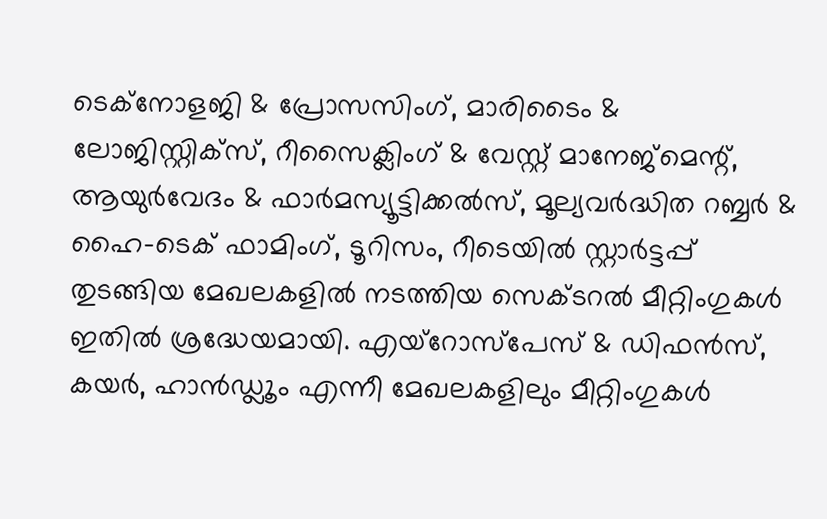ടെക്നോളജി & പ്രോസസിംഗ്, മാരിടൈം & ലോജിസ്റ്റിക്സ്, റീസൈക്ലിംഗ് & വേസ്റ്റ് മാനേജ്മെന്റ്, ആയുര്‍വേദം & ഫാര്‍മസ്യൂട്ടിക്കല്‍സ്, മൂല്യവര്‍ദ്ധിത റബ്ബര്‍ & ഹൈ-ടെക് ഫാമിംഗ്, ടൂറിസം, റീടെയില്‍ സ്റ്റാര്‍ട്ടപ്പ് തുടങ്ങിയ മേഖലകളില്‍ നടത്തിയ സെക്ടറല്‍ മീറ്റിംഗുകള്‍ ഇതില്‍ ശ്രദ്ധേയമായി. എയ്‌റോസ്‌പേസ് & ഡിഫന്‍സ്, കയര്‍, ഹാന്‍ഡ്ലൂം എന്നീ മേഖലകളിലും മീറ്റിംഗുകള്‍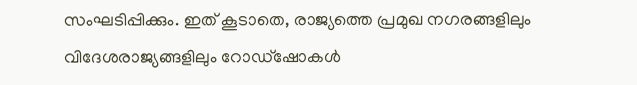സംഘടിപ്പിക്കും. ഇത് കൂടാതെ, രാജ്യത്തെ പ്രമുഖ നഗരങ്ങളിലും വിദേശരാജ്യങ്ങളിലും റോഡ്‌ഷോകള്‍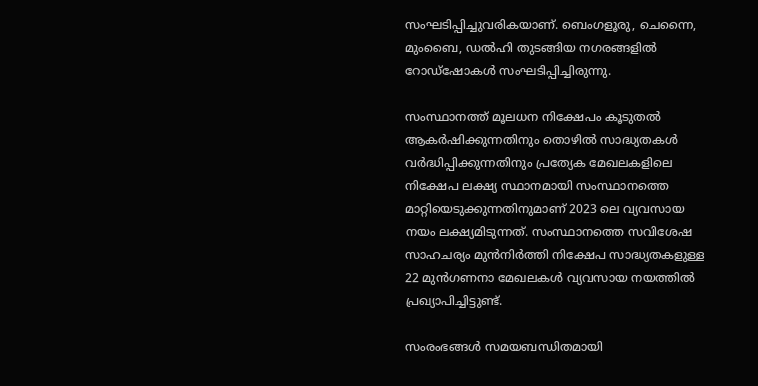സംഘടിപ്പിച്ചുവരികയാണ്. ബെംഗളൂരു, ചെന്നൈ, മുംബൈ, ഡല്‍ഹി തുടങ്ങിയ നഗരങ്ങളില്‍ റോഡ്ഷോകള്‍ സംഘടിപ്പിച്ചിരുന്നു.

സംസ്ഥാനത്ത് മൂലധന നിക്ഷേപം കൂടുതല്‍ ആകര്‍ഷിക്കുന്നതിനും തൊഴില്‍ സാദ്ധ്യതകള്‍ വര്‍ദ്ധിപ്പിക്കുന്നതിനും പ്രത്യേക മേഖലകളിലെ നിക്ഷേപ ലക്ഷ്യ സ്ഥാനമായി സംസ്ഥാനത്തെ മാറ്റിയെടുക്കുന്നതിനുമാണ് 2023 ലെ വ്യവസായ നയം ലക്ഷ്യമിടുന്നത്. സംസ്ഥാനത്തെ സവിശേഷ സാഹചര്യം മുന്‍നിര്‍ത്തി നിക്ഷേപ സാദ്ധ്യതകളുള്ള 22 മുന്‍ഗണനാ മേഖലകള്‍ വ്യവസായ നയത്തില്‍ പ്രഖ്യാപിച്ചിട്ടുണ്ട്.

സംരംഭങ്ങള്‍ സമയബന്ധിതമായി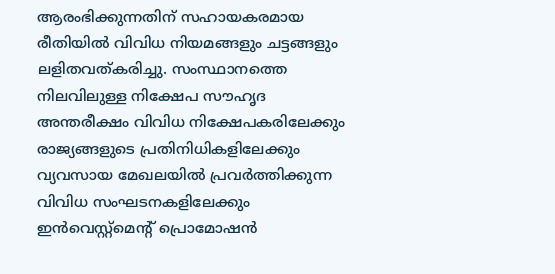ആരംഭിക്കുന്നതിന് സഹായകരമായ രീതിയില്‍ വിവിധ നിയമങ്ങളും ചട്ടങ്ങളും ലളിതവത്കരിച്ചു. സംസ്ഥാനത്തെ നിലവിലുള്ള നിക്ഷേപ സൗഹൃദ അന്തരീക്ഷം വിവിധ നിക്ഷേപകരിലേക്കും രാജ്യങ്ങളുടെ പ്രതിനിധികളിലേക്കും വ്യവസായ മേഖലയില്‍ പ്രവര്‍ത്തിക്കുന്ന വിവിധ സംഘടനകളിലേക്കും ഇന്‍വെസ്റ്റ്മെന്റ് പ്രൊമോഷന്‍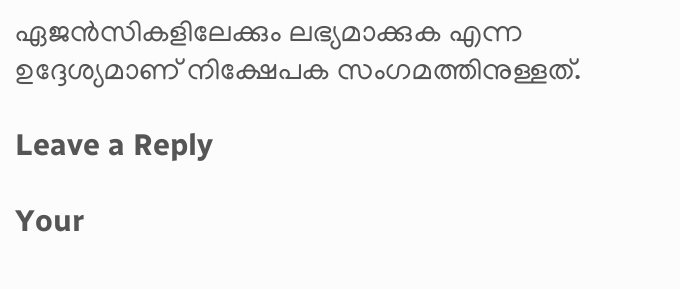ഏജന്‍സികളിലേക്കും ലഭ്യമാക്കുക എന്ന ഉദ്ദേശ്യമാണ് നിക്ഷേപക സംഗമത്തിനുള്ളത്.

Leave a Reply

Your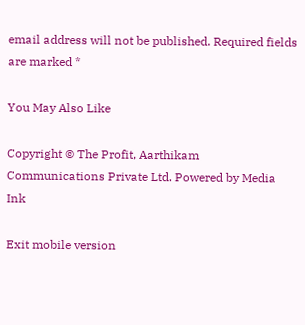email address will not be published. Required fields are marked *

You May Also Like

Copyright © The Profit, Aarthikam Communications Private Ltd. Powered by Media Ink

Exit mobile version